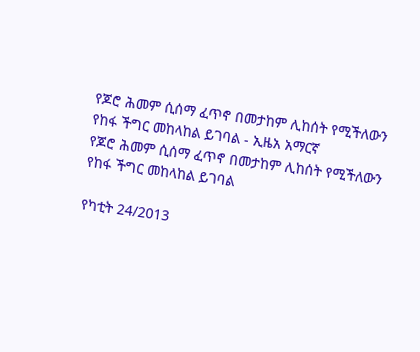የጆሮ ሕመም ሲሰማ ፈጥኖ በመታከም ሊከሰት የሚችለውን የከፋ ችግር መከላከል ይገባል - ኢዜአ አማርኛ
የጆሮ ሕመም ሲሰማ ፈጥኖ በመታከም ሊከሰት የሚችለውን የከፋ ችግር መከላከል ይገባል

የካቲት 24/2013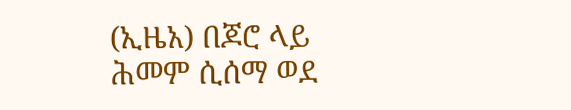(ኢዜአ) በጆሮ ላይ ሕመም ሲሰማ ወደ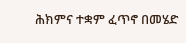ሕክምና ተቋም ፈጥኖ በመሄድ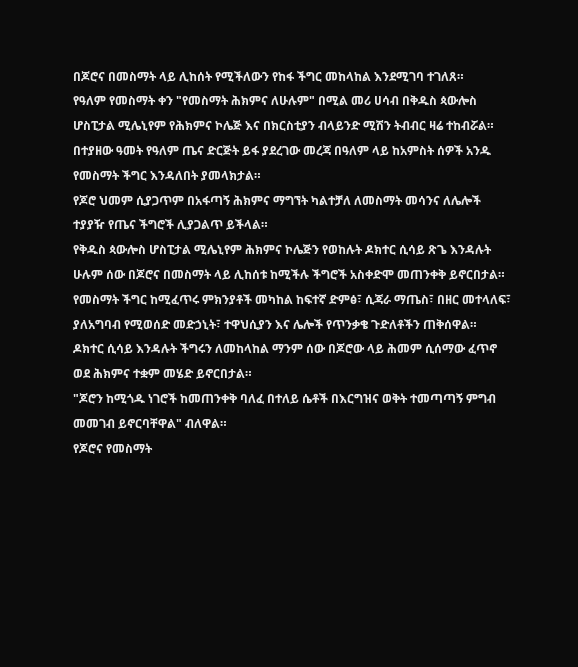በጆሮና በመስማት ላይ ሊከሰት የሚችለውን የከፋ ችግር መከላከል እንደሚገባ ተገለጸ።
የዓለም የመስማት ቀን "የመስማት ሕክምና ለሁሉም" በሚል መሪ ሀሳብ በቅዱስ ጳውሎስ ሆስፒታል ሚሌኒየም የሕክምና ኮሌጅ እና በክርስቲያን ብላይንድ ሚሽን ትብብር ዛሬ ተከብሯል።
በተያዘው ዓመት የዓለም ጤና ድርጅት ይፋ ያደረገው መረጃ በዓለም ላይ ከአምስት ሰዎች አንዱ የመስማት ችግር እንዳለበት ያመላክታል።
የጆሮ ህመም ሲያጋጥም በአፋጣኝ ሕክምና ማግኘት ካልተቻለ ለመስማት መሳንና ለሌሎች ተያያዥ የጤና ችግሮች ሊያጋልጥ ይችላል።
የቅዱስ ጳውሎስ ሆስፒታል ሚሌኒየም ሕክምና ኮሌጅን የወከሉት ዶክተር ሲሳይ ጽጌ እንዳሉት ሁሉም ሰው በጆሮና በመስማት ላይ ሊከሰቱ ከሚችሉ ችግሮች አስቀድሞ መጠንቀቅ ይኖርበታል።
የመስማት ችግር ከሚፈጥሩ ምክንያቶች መካከል ከፍተኛ ድምፅ፣ ሲጃራ ማጤስ፣ በዘር መተላለፍ፣ ያለአግባብ የሚወሰድ መድኃኒት፣ ተዋህሲያን እና ሌሎች የጥንቃቄ ጉድለቶችን ጠቅሰዋል።
ዶክተር ሲሳይ እንዳሉት ችግሩን ለመከላከል ማንም ሰው በጆሮው ላይ ሕመም ሲሰማው ፈጥኖ ወደ ሕክምና ተቋም መሄድ ይኖርበታል።
"ጆሮን ከሚጎዱ ነገሮች ከመጠንቀቅ ባለፈ በተለይ ሴቶች በእርግዝና ወቅት ተመጣጣኝ ምግብ መመገብ ይኖርባቸዋል" ብለዋል።
የጆሮና የመስማት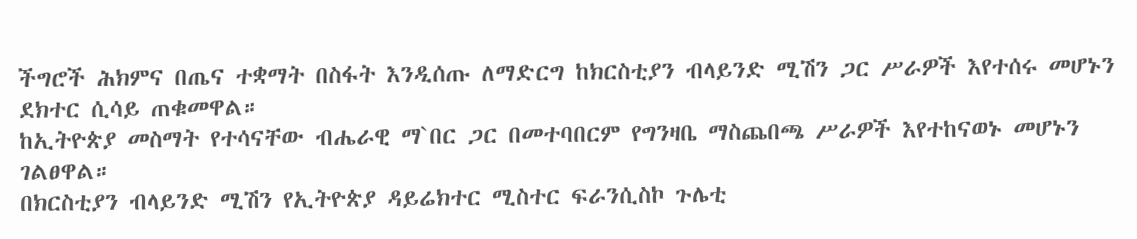ችግሮች ሕክምና በጤና ተቋማት በስፋት እንዲሰጡ ለማድርግ ከክርስቲያን ብላይንድ ሚሽን ጋር ሥራዎች እየተሰሩ መሆኑን ደክተር ሲሳይ ጠቁመዋል።
ከኢትዮጵያ መስማት የተሳናቸው ብሔራዊ ማ`በር ጋር በመተባበርም የግንዛቤ ማስጨበጫ ሥራዎች እየተከናወኑ መሆኑን ገልፀዋል።
በክርስቲያን ብላይንድ ሚሽን የኢትዮጵያ ዳይሬክተር ሚስተር ፍራንሲስኮ ጉሌቲ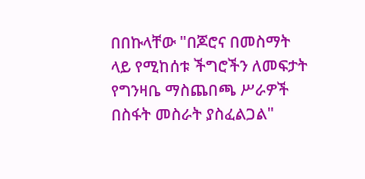በበኩላቸው "በጆሮና በመስማት ላይ የሚከሰቱ ችግሮችን ለመፍታት የግንዛቤ ማስጨበጫ ሥራዎች በስፋት መስራት ያስፈልጋል"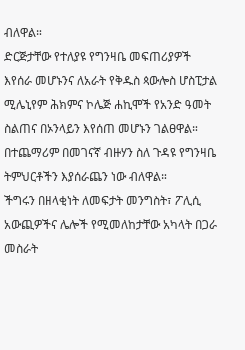ብለዋል።
ድርጅታቸው የተለያዩ የግንዛቤ መፍጠሪያዎች እየሰራ መሆኑንና ለአራት የቅዱስ ጳውሎስ ሆስፒታል ሚሌኒየም ሕክምና ኮሌጅ ሐኪሞች የአንድ ዓመት ስልጠና በኦንላይን እየሰጠ መሆኑን ገልፀዋል።
በተጨማሪም በመገናኛ ብዙሃን ስለ ጉዳዩ የግንዛቤ ትምህርቶችን እያሰራጨን ነው ብለዋል።
ችግሩን በዘላቂነት ለመፍታት መንግስት፣ ፖሊሲ አውጪዎችና ሌሎች የሚመለከታቸው አካላት በጋራ መስራት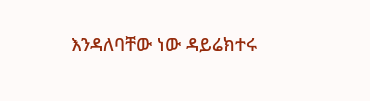እንዳለባቸው ነው ዳይሬክተሩ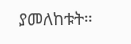ያመለከቱት።